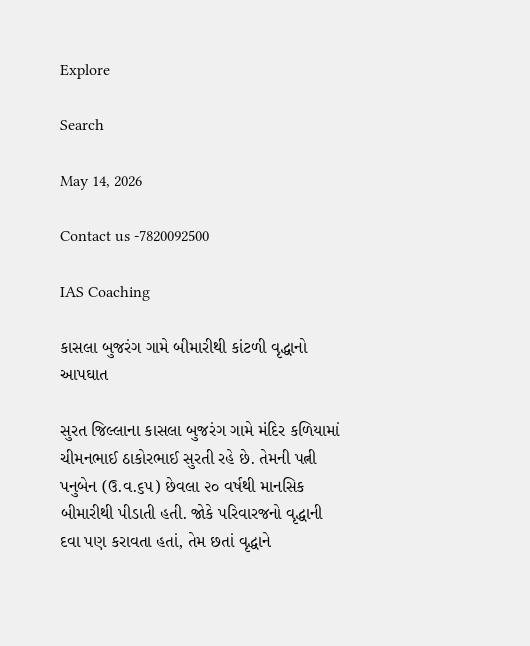Explore

Search

May 14, 2026

Contact us -7820092500

IAS Coaching

કાસલા બુજરંગ ગામે બીમારીથી કાંટળી વૃદ્ધાનો આપઘાત

સુરત જિલ્લાના કાસલા બુજરંગ ગામે મંદિર કળિયામાં ચીમનભાઈ ઠાકોરભાઈ સુરતી રહે છે. તેમની પત્ની પનુબેન (ઉ.વ.૬૫) છેવલા ૨૦ વર્ષથી માનસિક બીમારીથી પીડાતી હતી. જોકે પરિવારજનો વૃદ્ધાની દવા પણ કરાવતા હતાં, તેમ છતાં વૃદ્ધાને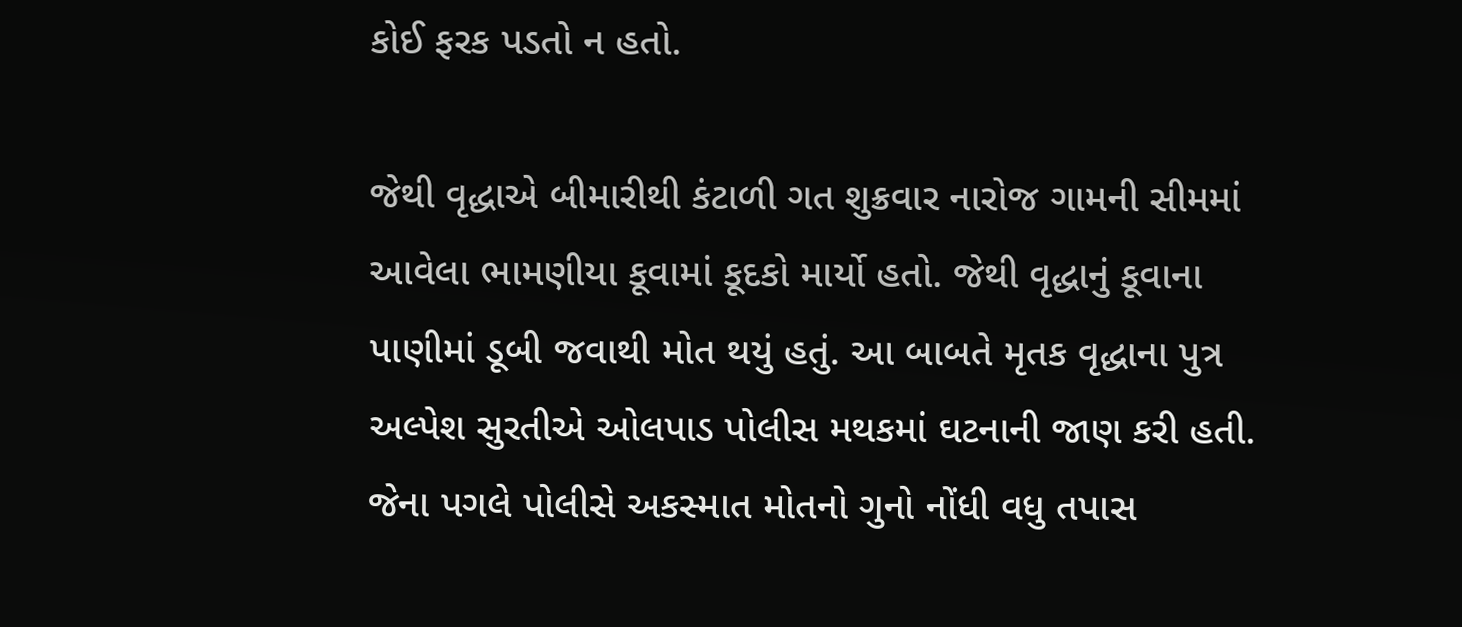કોઈ ફરક પડતો ન હતો.

જેથી વૃદ્ધાએ બીમારીથી કંટાળી ગત શુક્રવાર નારોજ ગામની સીમમાં આવેલા ભામણીયા કૂવામાં કૂદકો માર્યો હતો. જેથી વૃદ્ધાનું કૂવાના પાણીમાં ડૂબી જવાથી મોત થયું હતું. આ બાબતે મૃતક વૃદ્ધાના પુત્ર અલ્પેશ સુરતીએ ઓલપાડ પોલીસ મથકમાં ઘટનાની જાણ કરી હતી. જેના પગલે પોલીસે અકસ્માત મોતનો ગુનો નોંધી વધુ તપાસ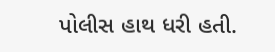પોલીસ હાથ ધરી હતી.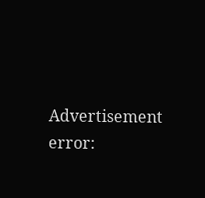Advertisement
error: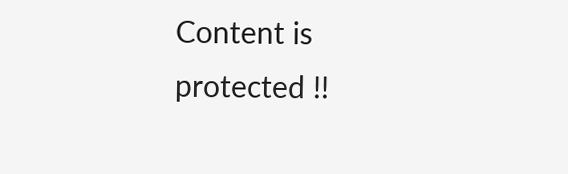Content is protected !!